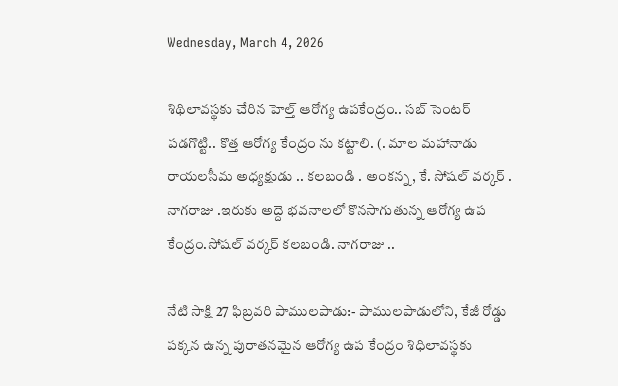Wednesday, March 4, 2026

శిథిలావస్థకు చేరిన హెల్త్ ఆరోగ్య ఉపకేంద్రం.. సబ్ సెంటర్ పడగొట్టి.. కొత్త ఆరోగ్య కేంద్రం ను కట్టాలి. (. మాల మహానాడు రాయలసీమ అధ్యక్షుడు .. కలబండి . అంకన్న, కే. సోషల్ వర్కర్ . నాగరాజు .ఇరుకు అద్దె భవనాలలో కొనసాగుతున్న ఆరోగ్య ఉప కేంద్రం.సోషల్ వర్కర్ కలబండి. నాగరాజు ..

నేటి సాక్షి 27 ఫిబ్రవరి పాములపాడు:- పాములపాడులోని, కేజీ రోడ్డు పక్కన ఉన్న పురాతనమైన ఆరోగ్య ఉప కేంద్రం శిధిలావస్థకు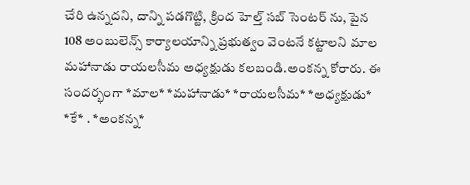చేరి ఉన్నదని, దాన్ని పడగొట్టి, క్రింద హెల్త్ సబ్ సెంటర్ ను, పైన 108 అంబులెన్స్ కార్యాలయాన్ని ప్రభుత్వం వెంటనే కట్టాలని మాల మహానాడు రాయలసీమ అధ్యక్షుడు కలబండి.అంకన్న కోరారు. ఈ సందర్భంగా *మాల* *మహానాడు* *రాయలసీమ* *అధ్యక్షుడు* *కే* . *అంకన్న*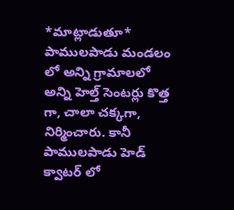*మాట్లాడుతూ* పాములపాడు మండలం లో అన్ని గ్రామాలలో అన్ని హెల్త్ సెంటర్లు కొత్త గా, చాలా చక్కగా, నిర్మించారు. కానీ పాములపాడు హెడ్ క్వాటర్ లో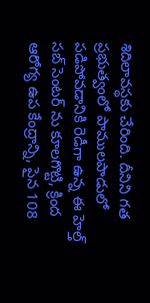శిదిలావస్థకు చేరింది. దీనిని గత ప్రభుత్వంలో పాములపాడులో పడిపోవడానికి రెడీగా ఉన్న ఈ హెల్త్ సబ్ సెంటర్ ను కూలగొట్టి, క్రింద ఆరోగ్య ఉప కేంద్రాన్ని, పైన 108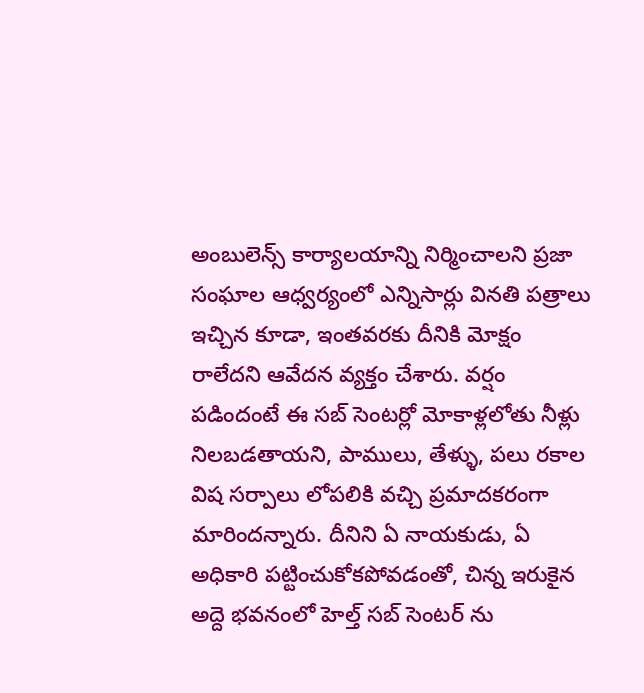అంబులెన్స్ కార్యాలయాన్ని నిర్మించాలని ప్రజా సంఘాల ఆధ్వర్యంలో ఎన్నిసార్లు వినతి పత్రాలు ఇచ్చిన కూడా, ఇంతవరకు దీనికి మోక్షం రాలేదని ఆవేదన వ్యక్తం చేశారు. వర్షం పడిందంటే ఈ సబ్ సెంటర్లో మోకాళ్లలోతు నీళ్లు నిలబడతాయని, పాములు, తేళ్ళు, పలు రకాల విష సర్పాలు లోపలికి వచ్చి ప్రమాదకరంగా మారిందన్నారు. దీనిని ఏ నాయకుడు, ఏ అధికారి పట్టించుకోకపోవడంతో, చిన్న ఇరుకైన అద్దె భవనంలో హెల్త్ సబ్ సెంటర్ ను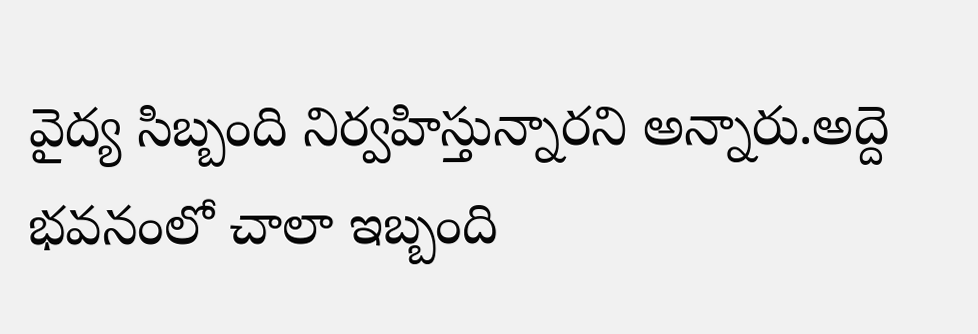వైద్య సిబ్బంది నిర్వహిస్తున్నారని అన్నారు.అద్దె భవనంలో చాలా ఇబ్బంది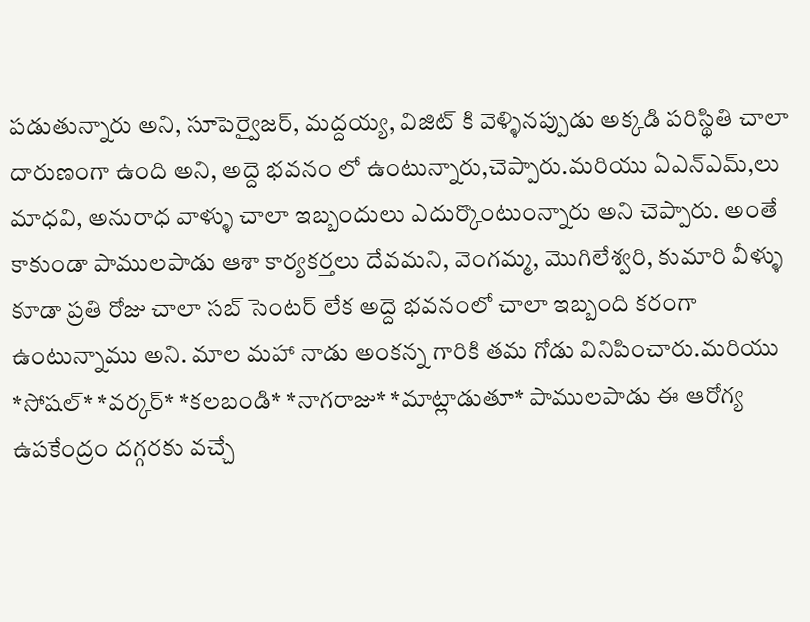పడుతున్నారు అని, సూపెర్వైజర్, మద్దయ్య, విజిట్ కి వెళ్ళినప్పుడు అక్కడి పరిస్థితి చాలా దారుణంగా ఉంది అని, అద్దె భవనం లో ఉంటున్నారు,చెప్పారు.మరియు ఏఎన్ఎమ్,లు మాధవి, అనురాధ వాళ్ళు చాలా ఇబ్బందులు ఎదుర్కొంటుంన్నారు అని చెప్పారు. అంతే కాకుండా పాములపాడు ఆశా కార్యకర్తలు దేవమని, వెంగమ్మ, మొగిలేశ్వరి, కుమారి వీళ్ళు కూడా ప్రతి రోజు చాలా సబ్ సెంటర్ లేక అద్దె భవనంలో చాలా ఇబ్బంది కరంగా ఉంటున్నాము అని. మాల మహా నాడు అంకన్న గారికి తమ గోడు వినిపించారు.మరియు *సోషల్* *వర్కర్* *కలబండి* *నాగరాజు* *మాట్లాడుతూ* పాములపాడు ఈ ఆరోగ్య ఉపకేంద్రం దగ్గరకు వచ్చే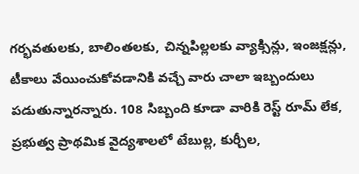గర్భవతులకు, బాలింతలకు, చిన్నపిల్లలకు వ్యాక్సిన్లు, ఇంజక్షన్లు, టీకాలు వేయించుకోవడానికి వచ్చే వారు చాలా ఇబ్బందులు పడుతున్నారన్నారు. 108 సిబ్బంది కూడా వారికి రెస్ట్ రూమ్ లేక, ప్రభుత్వ ప్రాథమిక వైద్యశాలలో టేబుల్ల, కుర్చీల,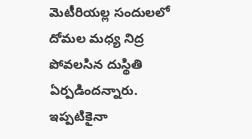మెటీరియల్ల సందులలో దోమల మధ్య నిద్ర పోవలసిన దుస్థితి ఏర్పడిందన్నారు. ఇప్పటికైనా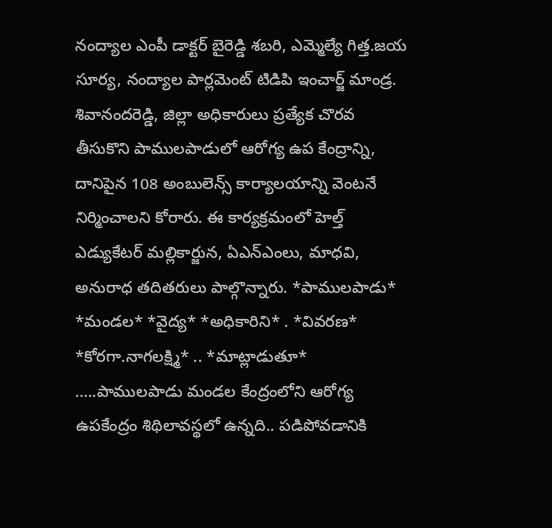నంద్యాల ఎంపీ డాక్టర్ బైరెడ్డి శబరి, ఎమ్మెల్యే గిత్త.జయ సూర్య, నంద్యాల పార్లమెంట్ టిడిపి ఇంచార్జ్ మాండ్ర. శివానందరెడ్డి, జిల్లా అధికారులు ప్రత్యేక చొరవ తీసుకొని పాములపాడులో ఆరోగ్య ఉప కేంద్రాన్ని, దానిపైన 108 అంబులెన్స్ కార్యాలయాన్ని వెంటనే నిర్మించాలని కోరారు. ఈ కార్యక్రమంలో హెల్త్ ఎడ్యుకేటర్ మల్లికార్జున, ఏఎన్ఎంలు, మాధవి, అనురాధ తదితరులు పాల్గొన్నారు. *పాములపాడు* *మండల* *వైద్య* *అధికారిని* . *వివరణ* *కోరగా.నాగలక్ష్మి* .. *మాట్లాడుతూ* …..పాములపాడు మండల కేంద్రంలోని ఆరోగ్య ఉపకేంద్రం శిథిలావస్థలో ఉన్నది.. పడిపోవడానికి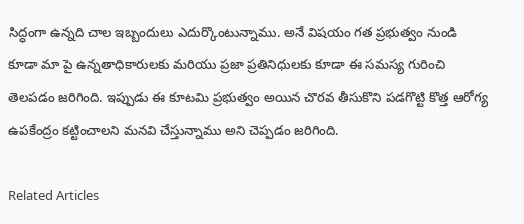సిద్ధంగా ఉన్నది చాల ఇబ్బందులు ఎదుర్కొంటున్నాము. అనే విషయం గత ప్రభుత్వం నుండి కూడా మా పై ఉన్నతాధికారులకు మరియు ప్రజా ప్రతినిధులకు కూడా ఈ సమస్య గురించి తెలపడం జరిగింది. ఇప్పుడు ఈ కూటమి ప్రభుత్వం అయిన చొరవ తీసుకొని పడగొట్టి కొత్త ఆరోగ్య ఉపకేంద్రం కట్టించాలని మనవి చేస్తున్నాము అని చెప్పడం జరిగింది.

Related Articles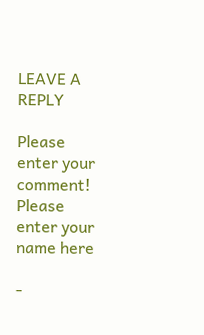LEAVE A REPLY

Please enter your comment!
Please enter your name here

-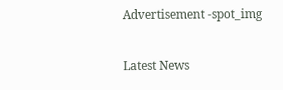Advertisement -spot_img

Latest News